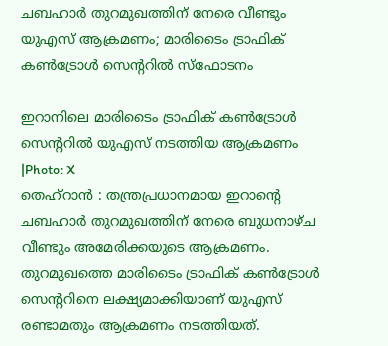ചബഹാർ തുറമുഖത്തിന് നേരെ വീണ്ടും യുഎസ് ആക്രമണം; മാരിടൈം ട്രാഫിക് കൺട്രോൾ സെന്ററിൽ സ്ഫോടനം

ഇറാനിലെ മാരിടൈം ട്രാഫിക് കൺട്രോൾ സെന്ററിൽ യുഎസ് നടത്തിയ ആക്രമണം |Photo: X
തെഹ്റാൻ : തന്ത്രപ്രധാനമായ ഇറാന്റെ ചബഹാർ തുറമുഖത്തിന് നേരെ ബുധനാഴ്ച വീണ്ടും അമേരിക്കയുടെ ആക്രമണം. തുറമുഖത്തെ മാരിടൈം ട്രാഫിക് കൺട്രോൾ സെന്ററിനെ ലക്ഷ്യമാക്കിയാണ് യുഎസ് രണ്ടാമതും ആക്രമണം നടത്തിയത്.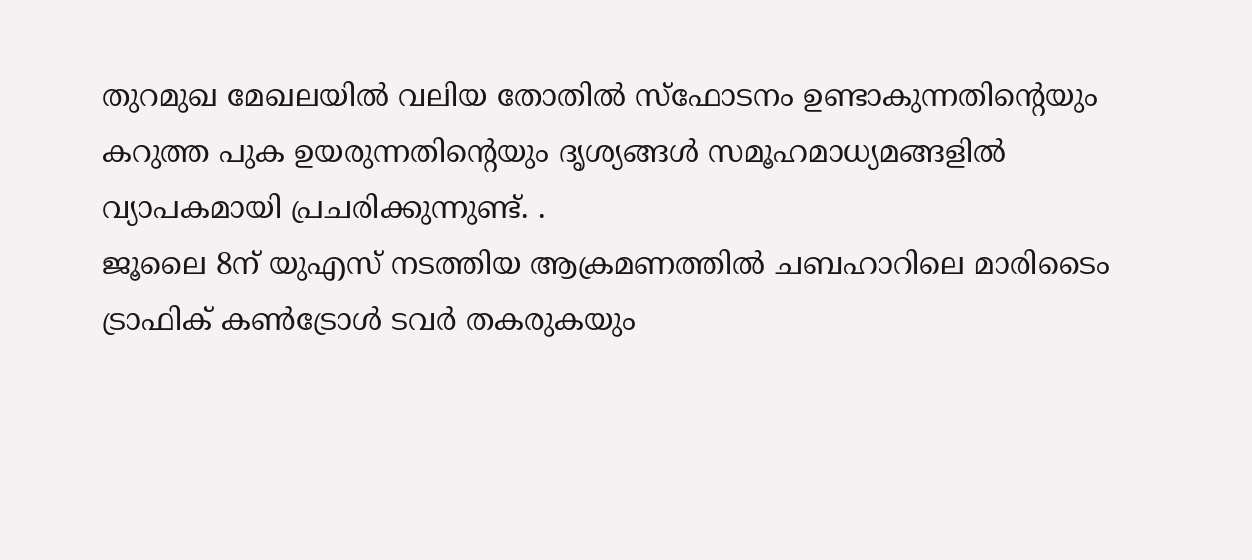തുറമുഖ മേഖലയിൽ വലിയ തോതിൽ സ്ഫോടനം ഉണ്ടാകുന്നതിന്റെയും കറുത്ത പുക ഉയരുന്നതിന്റെയും ദൃശ്യങ്ങൾ സമൂഹമാധ്യമങ്ങളിൽ വ്യാപകമായി പ്രചരിക്കുന്നുണ്ട്. .
ജൂലൈ 8ന് യുഎസ് നടത്തിയ ആക്രമണത്തിൽ ചബഹാറിലെ മാരിടൈം ട്രാഫിക് കൺട്രോൾ ടവർ തകരുകയും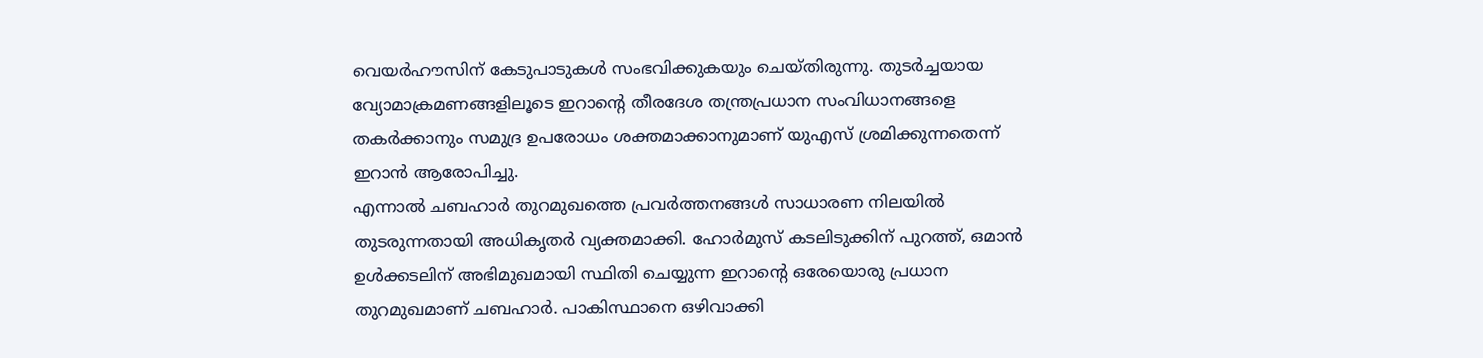വെയർഹൗസിന് കേടുപാടുകൾ സംഭവിക്കുകയും ചെയ്തിരുന്നു. തുടർച്ചയായ വ്യോമാക്രമണങ്ങളിലൂടെ ഇറാന്റെ തീരദേശ തന്ത്രപ്രധാന സംവിധാനങ്ങളെ തകർക്കാനും സമുദ്ര ഉപരോധം ശക്തമാക്കാനുമാണ് യുഎസ് ശ്രമിക്കുന്നതെന്ന് ഇറാൻ ആരോപിച്ചു.
എന്നാൽ ചബഹാർ തുറമുഖത്തെ പ്രവർത്തനങ്ങൾ സാധാരണ നിലയിൽ തുടരുന്നതായി അധികൃതർ വ്യക്തമാക്കി. ഹോർമുസ് കടലിടുക്കിന് പുറത്ത്, ഒമാൻ ഉൾക്കടലിന് അഭിമുഖമായി സ്ഥിതി ചെയ്യുന്ന ഇറാന്റെ ഒരേയൊരു പ്രധാന തുറമുഖമാണ് ചബഹാർ. പാകിസ്ഥാനെ ഒഴിവാക്കി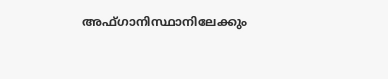അഫ്ഗാനിസ്ഥാനിലേക്കും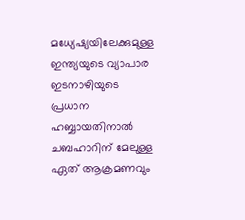മധ്യേഷ്യയിലേക്കുമുള്ള ഇന്ത്യയുടെ വ്യാപാര ഇടനാഴിയുടെ പ്രധാന ഹബ്ബായതിനാൽ ചബഹാറിന് മേലുള്ള ഏത് ആക്രമണവും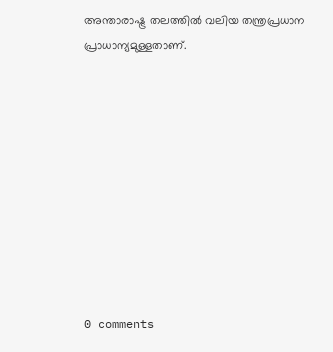അന്താരാഷ്ട്ര തലത്തിൽ വലിയ തന്ത്രപ്രധാന പ്രാധാന്യമുള്ളതാണ്.










0 comments